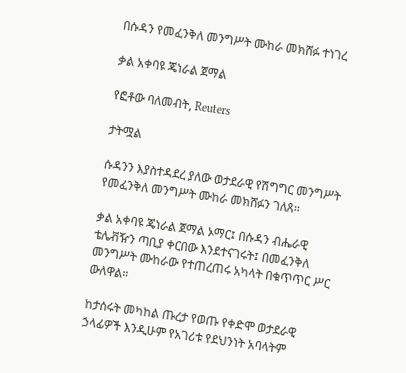በሱዳን የመፈንቅለ መንግሥት ሙከራ መክሸፉ ተነገረ

ቃል አቀባዩ ጄነራል ጀማል

የፎቶው ባለመብት, Reuters

ታትሟል

ሱዳንን እያስተዳደረ ያለው ወታደራዊ የሽግግር መንግሥት የመፈንቅለ መንግሥት ሙከራ መክሸፉን ገለጸ።

ቃል አቀባዩ ጄነራል ጀማል ኦማር፤ በሱዳን ብሔራዊ ቴሌቭዥን ጣቢያ ቀርበው እንደተናገሩት፤ በመፈንቅለ መንግሥት ሙከራው የተጠረጠሩ አካላት በቁጥጥር ሥር ውለዋል።

ከታሰሩት መካከል ጡረታ የወጡ የቀድሞ ወታደራዊ ኃላፊዎች እንዲሁም የአገሪቱ የደህንነት አባላትም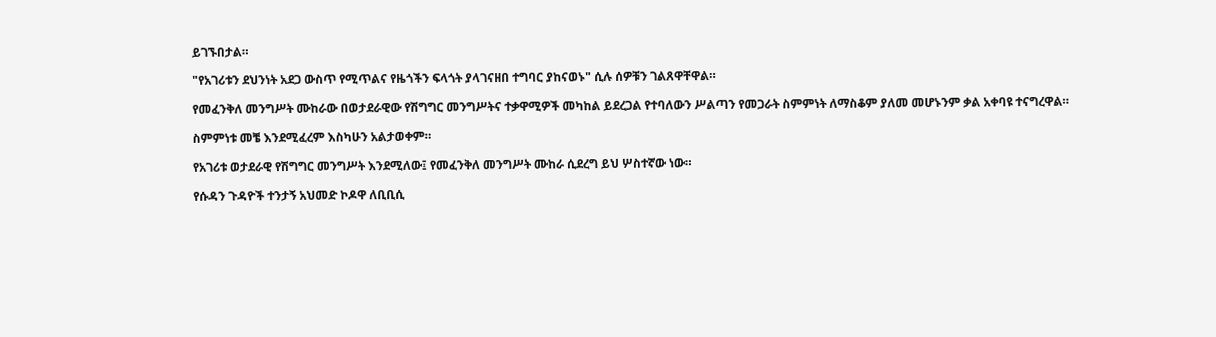ይገኙበታል።

"የአገሪቱን ደህንነት አደጋ ውስጥ የሚጥልና የዜጎችን ፍላጎት ያላገናዘበ ተግባር ያከናወኑ" ሲሉ ሰዎቹን ገልጸዋቸዋል።

የመፈንቅለ መንግሥት ሙከራው በወታደራዊው የሽግግር መንግሥትና ተቃዋሚዎች መካከል ይደረጋል የተባለውን ሥልጣን የመጋራት ስምምነት ለማስቆም ያለመ መሆኑንም ቃል አቀባዩ ተናግረዋል።

ስምምነቱ መቼ እንደሚፈረም እስካሁን አልታወቀም።

የአገሪቱ ወታደራዊ የሽግግር መንግሥት እንደሚለው፤ የመፈንቅለ መንግሥት ሙከራ ሲደረግ ይህ ሦስተኛው ነው።

የሱዳን ጉዳዮች ተንታኝ አህመድ ኮዶዋ ለቢቢሲ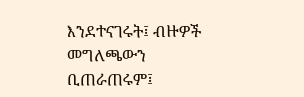እንደተናገሩት፤ ብዙዎች መግለጫውን ቢጠራጠሩም፤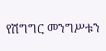የሽግግር መንግሥቱን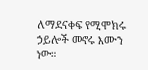ለማደናቀፍ የሚሞክሩ ኃይሎች መኖሩ እሙን ነው።